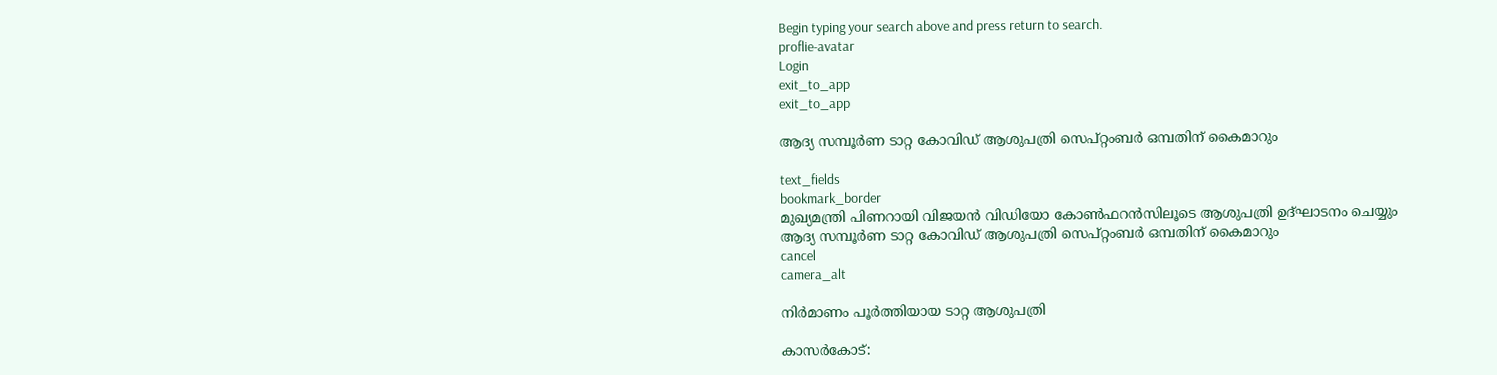Begin typing your search above and press return to search.
proflie-avatar
Login
exit_to_app
exit_to_app

ആദ്യ സമ്പൂര്‍ണ ടാറ്റ കോവിഡ് ആശുപത്രി സെപ്റ്റംബര്‍ ഒമ്പതിന് കൈമാറും

text_fields
bookmark_border
മുഖ്യമന്ത്രി പിണറായി വിജയന്‍ വിഡിയോ കോണ്‍ഫറന്‍സിലൂടെ ആശുപത്രി ഉദ്ഘാടനം ചെയ്യും
ആദ്യ സമ്പൂര്‍ണ ടാറ്റ കോവിഡ് ആശുപത്രി സെപ്റ്റംബര്‍ ഒമ്പതിന് കൈമാറും
cancel
camera_alt

നിര്‍മാണം പൂര്‍ത്തിയായ ടാറ്റ ആശുപത്രി

കാസർകോട്: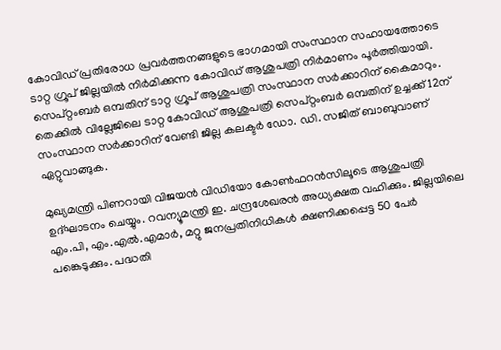കോവിഡ് പ്രതിരോധ പ്രവര്‍ത്തനങ്ങളുടെ ഭാഗമായി സംസ്ഥാന സഹായത്തോടെ ടാറ്റ ഗ്രൂപ് ജില്ലയില്‍ നിര്‍മിക്കുന്ന കോവിഡ് ആശുപത്രി നിര്‍മാണം പൂര്‍ത്തിയായി. സെപ്റ്റംബര്‍ ഒമ്പതിന് ടാറ്റ ഗ്രൂപ് ആശുപത്രി സംസ്ഥാന സര്‍ക്കാറിന് കൈമാറും. തെക്കില്‍ വില്ലേജിലെ ടാറ്റ കോവിഡ് ആശുപത്രി സെപ്റ്റംബര്‍ ഒമ്പതിന് ഉച്ചക്ക് 12ന് സംസ്ഥാന സര്‍ക്കാറിന് വേണ്ടി ജില്ല കലക്ടര്‍ ഡോ. ഡി. സജിത് ബാബുവാണ് ഏറ്റുവാങ്ങുക.

മുഖ്യമന്ത്രി പിണറായി വിജയന്‍ വിഡിയോ കോണ്‍ഫറന്‍സിലൂടെ ആശുപത്രി ഉദ്ഘാടനം ചെയ്യും. റവന്യൂമന്ത്രി ഇ. ചന്ദ്രശേഖരന്‍ അധ്യക്ഷത വഹിക്കും. ജില്ലയിലെ എം.പി, എം.എല്‍.എമാര്‍, മറ്റു ജനപ്രതിനിധികള്‍ ക്ഷണിക്കപ്പെട്ട 50 പേര്‍ പങ്കെടുക്കും. പദ്ധതി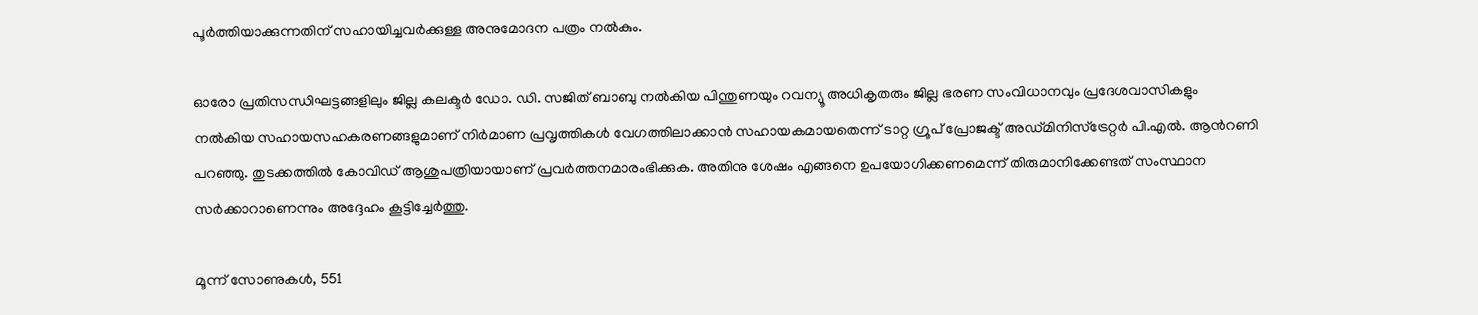പൂര്‍ത്തിയാക്കുന്നതിന് സഹായിച്ചവര്‍ക്കുള്ള അനുമോദന പത്രം നല്‍കും.

ഓരോ പ്രതിസന്ധിഘട്ടങ്ങളിലും ജില്ല കലക്ടര്‍ ഡോ. ഡി. സജിത് ബാബു നല്‍കിയ പിന്തുണയും റവന്യൂ അധികൃതരും ജില്ല ഭരണ സംവിധാനവും പ്രദേശവാസികളും നല്‍കിയ സഹായസഹകരണങ്ങളുമാണ് നിര്‍മാണ പ്രവൃത്തികള്‍ വേഗത്തിലാക്കാന്‍ സഹായകമായതെന്ന് ടാറ്റ ഗ്രൂപ് പ്രോജക്ട് അഡ്മിനിസ്‌ട്രേറ്റര്‍ പി.എൽ. ആൻറണി പറഞ്ഞു. തുടക്കത്തില്‍ കോവിഡ് ആശുപത്രിയായാണ് പ്രവര്‍ത്തനമാരംഭിക്കുക. അതിനു ശേഷം എങ്ങനെ ഉപയോഗിക്കണമെന്ന് തിരുമാനിക്കേണ്ടത് സംസ്ഥാന സര്‍ക്കാറാണെന്നും അദ്ദേഹം കൂട്ടിച്ചേർത്തു.

മൂന്ന് സോണുകള്‍, 551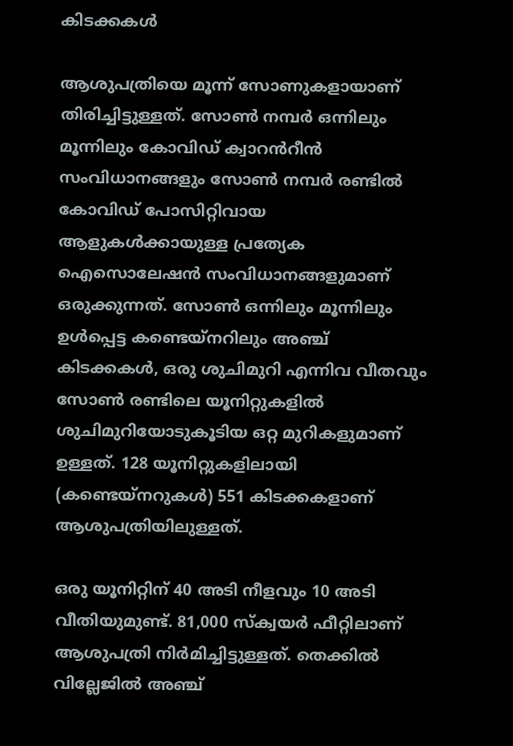കിടക്കകള്‍

ആശുപത്രിയെ മൂന്ന് സോണുകളായാണ് തിരിച്ചിട്ടുള്ളത്. സോണ്‍ നമ്പര്‍ ഒന്നിലും മൂന്നിലും കോവിഡ് ക്വാറൻറീന്‍ സംവിധാനങ്ങളും സോണ്‍ നമ്പര്‍ രണ്ടില്‍ കോവിഡ് പോസിറ്റിവായ ആളുകള്‍ക്കായുള്ള പ്രത്യേക ഐസൊലേഷന്‍ സംവിധാനങ്ങളുമാണ് ഒരുക്കുന്നത്. സോണ്‍ ഒന്നിലും മൂന്നിലും ഉള്‍പ്പെട്ട കണ്ടെയ്‌നറിലും അഞ്ച് കിടക്കകള്‍, ഒരു ശുചിമുറി എന്നിവ വീതവും സോണ്‍ രണ്ടിലെ യൂനിറ്റുകളില്‍ ശുചിമുറിയോടുകൂടിയ ഒറ്റ മുറികളുമാണ് ഉള്ളത്. 128 യൂനിറ്റുകളിലായി (കണ്ടെയ്‌നറുകള്‍) 551 കിടക്കകളാണ് ആശുപത്രിയിലുള്ളത്.

ഒരു യൂനിറ്റിന് 40 അടി നീളവും 10 അടി വീതിയുമുണ്ട്. 81,000 സ്‌ക്വയര്‍ ഫീറ്റിലാണ് ആശുപത്രി നിര്‍മിച്ചിട്ടുള്ളത്. തെക്കില്‍ വില്ലേജില്‍ അഞ്ച്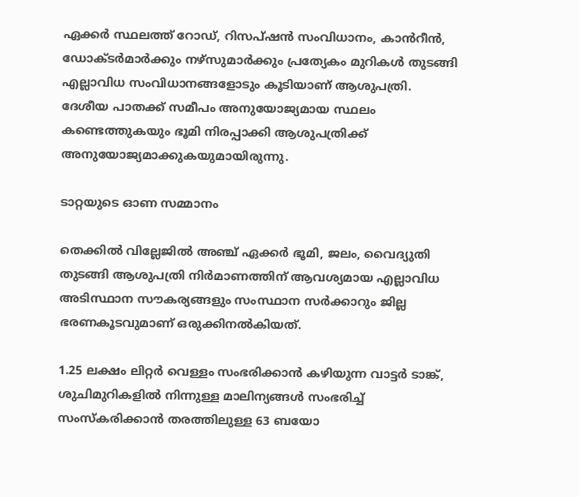ഏക്കര്‍ സ്ഥലത്ത് റോഡ്, റിസപ്ഷൻ സംവിധാനം, കാൻറീന്‍, ഡോക്ടര്‍മാര്‍ക്കും നഴ്‌സുമാര്‍ക്കും പ്രത്യേകം മുറികള്‍ തുടങ്ങി എല്ലാവിധ സംവിധാനങ്ങളോടും കൂടിയാണ് ആശുപത്രി. ദേശീയ പാതക്ക് സമീപം അനുയോജ്യമായ സ്ഥലം കണ്ടെത്തുകയും ഭൂമി നിരപ്പാക്കി ആശുപത്രിക്ക് അനുയോജ്യമാക്കുകയുമായിരുന്നു.

ടാറ്റയുടെ ഓണ സമ്മാനം

തെക്കില്‍ വില്ലേജില്‍ അഞ്ച് ഏക്കര്‍ ഭൂമി, ജലം, വൈദ്യുതി തുടങ്ങി ആശുപത്രി നിര്‍മാണത്തിന് ആവശ്യമായ എല്ലാവിധ അടിസ്ഥാന സൗകര്യങ്ങളും സംസ്ഥാന സര്‍ക്കാറും ജില്ല ഭരണകൂടവുമാണ് ഒരുക്കിനല്‍കിയത്.

1.25 ലക്ഷം ലിറ്റര്‍ വെള്ളം സംഭരിക്കാന്‍ കഴിയുന്ന വാട്ടര്‍ ടാങ്ക്, ശുചിമുറികളില്‍ നിന്നുള്ള മാലിന്യങ്ങള്‍ സംഭരിച്ച് സംസ്‌കരിക്കാന്‍ തരത്തിലുള്ള 63 ബയോ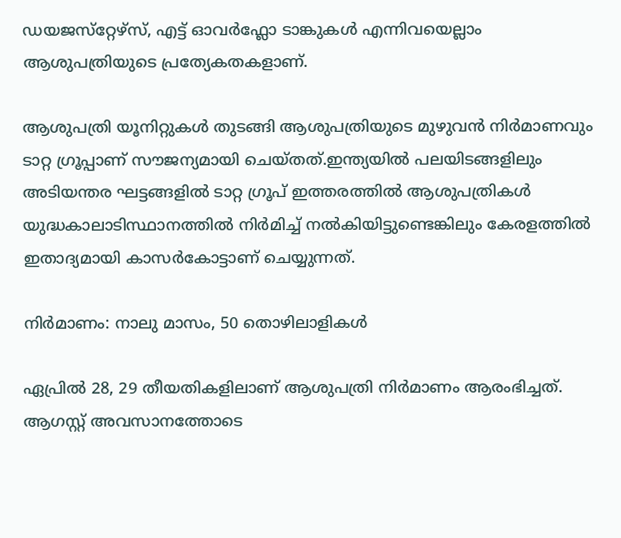ഡയജസ്‌റ്റേഴ്സ്, എട്ട് ഓവര്‍ഫ്ലോ ടാങ്കുകള്‍ എന്നിവയെല്ലാം ആശുപത്രിയുടെ പ്രത്യേകതകളാണ്.

ആശുപത്രി യൂനിറ്റുകള്‍ തുടങ്ങി ആശുപത്രിയുടെ മുഴുവന്‍ നിര്‍മാണവും ടാറ്റ ഗ്രൂപ്പാണ് സൗജന്യമായി ചെയ്തത്.ഇന്ത്യയില്‍ പലയിടങ്ങളിലും അടിയന്തര ഘട്ടങ്ങളില്‍ ടാറ്റ ഗ്രൂപ് ഇത്തരത്തില്‍ ആശുപത്രികള്‍ യുദ്ധകാലാടിസ്ഥാനത്തില്‍ നിർമിച്ച് നല്‍കിയിട്ടുണ്ടെങ്കിലും കേരളത്തില്‍ ഇതാദ്യമായി കാസര്‍കോട്ടാണ് ചെയ്യുന്നത്.

നിര്‍മാണം: നാലു മാസം, 50 തൊഴിലാളികള്‍

ഏപ്രില്‍ 28, 29 തീയതികളിലാണ് ആശുപത്രി നിര്‍മാണം ആരംഭിച്ചത്. ആഗസ്റ്റ് അവസാനത്തോടെ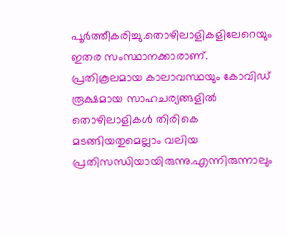പൂര്‍ത്തീകരിച്ചു.തൊഴിലാളികളിലേറെയും ഇതര സംസ്ഥാനക്കാരാണ്. പ്രതികൂലമായ കാലാവസ്ഥയും കോവിഡ് രൂക്ഷമായ സാഹചര്യങ്ങളില്‍ തൊഴിലാളികള്‍ തിരികെ മടങ്ങിയതുമെല്ലാം വലിയ പ്രതിസന്ധിയായിരുന്നു.എന്നിരുന്നാലും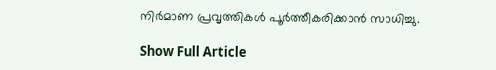നിർമാണ പ്രവൃത്തികള്‍ പൂര്‍ത്തീകരിക്കാന്‍ സാധിച്ചു.

Show Full Article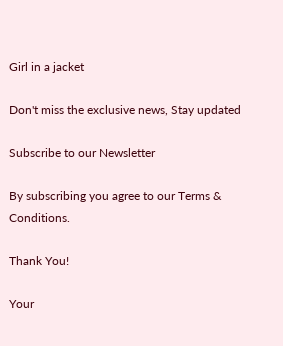Girl in a jacket

Don't miss the exclusive news, Stay updated

Subscribe to our Newsletter

By subscribing you agree to our Terms & Conditions.

Thank You!

Your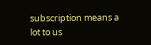subscription means a lot to us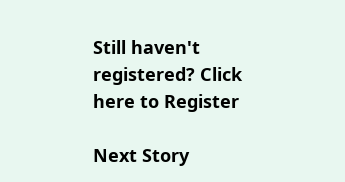Still haven't registered? Click here to Register

Next Story